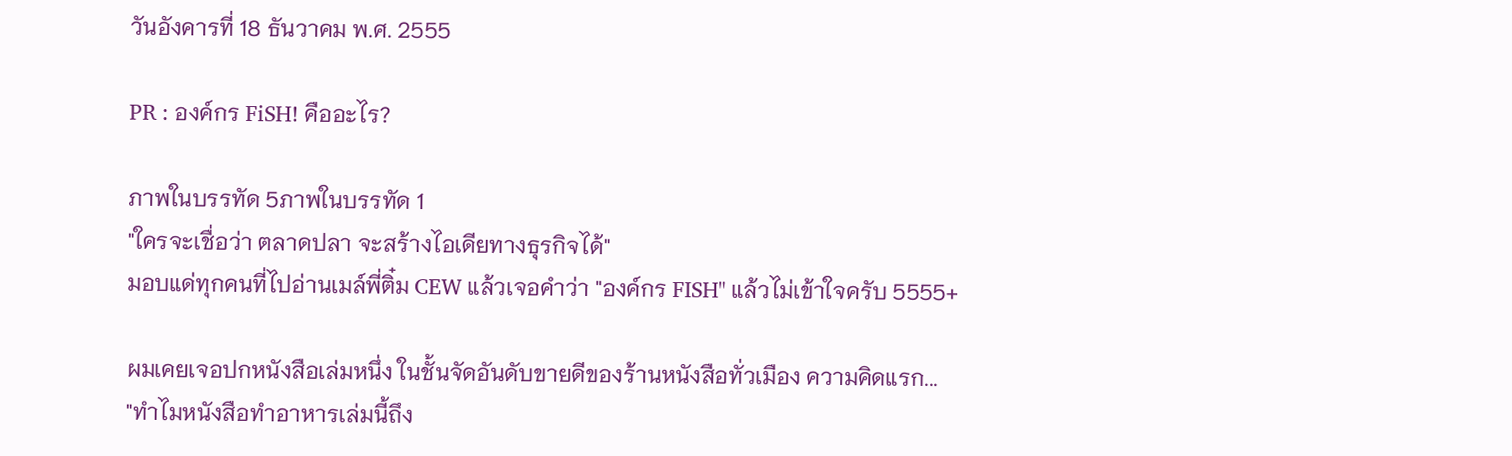วันอังคารที่ 18 ธันวาคม พ.ศ. 2555

PR : องค์กร FiSH! คืออะไร?

ภาพในบรรทัด 5ภาพในบรรทัด 1
"ใครจะเชื่อว่า ตลาดปลา จะสร้างไอเดียทางธุรกิจได้"
มอบแด่ทุกคนที่ไปอ่านเมล์พี่ติ๋ม CEW แล้วเจอคำว่า "องค์กร FISH" แล้วไม่เข้าใจครับ 5555+

ผมเคยเจอปกหนังสือเล่มหนึ่ง ในชั้นจัดอันดับขายดีของร้านหนังสือทั่วเมือง ความคิดแรก...
"ทำไมหนังสือทำอาหารเล่มนี้ถึง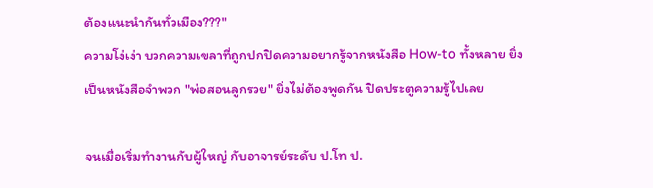ต้องแนะนำกันทั่วเมือง???"
ความโง่เง่า บวกความเขลาที่ถูกปกปิดความอยากรู้จากหนังสือ How-to ทั้งหลาย ยิ่งเป็นหนังสือจำพวก "พ่อสอนลูกรวย" ยิ่งไม่ต้องพูดกัน ปิดประตูความรู้ไปเลย

จนเมื่อเริ่มทำงานกับผู้ใหญ่ กับอาจารย์ระดับ ป.โท ป.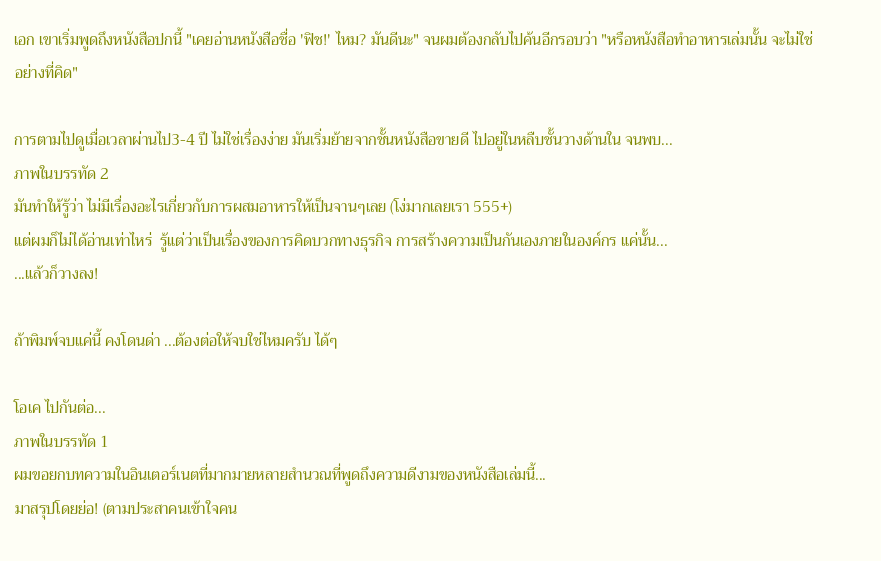เอก เขาเริ่มพูดถึงหนังสือปกนี้ "เคยอ่านหนังสือชื่อ 'ฟิช!' ไหม? มันดีนะ" จนผมต้องกลับไปค้นอีกรอบว่า "หรือหนังสือทำอาหารเล่มนั้น จะไม่ใช่อย่างที่คิด"

การตามไปดูเมื่อเวลาผ่านไป3-4 ปี ไม่ใช่เรื่องง่าย มันเริ่มย้ายจากชั้นหนังสือขายดี ไปอยู่ในหลืบชั้นวางด้านใน จนพบ...
ภาพในบรรทัด 2
มันทำให้รู้ว่า ไม่มีเรื่องอะไรเกี่ยวกับการผสมอาหารให้เป็นจานๆเลย (โง่มากเลยเรา 555+)
แต่ผมก็ไม่ได้อ่านเท่าไหร่  รู้แต่ว่าเป็นเรื่องของการคิดบวกทางธุรกิจ การสร้างความเป็นกันเองภายในองค์กร แค่นั้น...
...แล้วก็วางลง!

ถ้าพิมพ์จบแค่นี้ คงโดนด่า ...ต้องต่อให้จบใช่ไหมครับ ได้ๆ

โอเค ไปกันต่อ...
ภาพในบรรทัด 1
ผมขอยกบทความในอินเตอร์เนตที่มากมายหลายสำนวณที่พูดถึงความดีงามของหนังสือเล่มนี้...
มาสรุปโดยย่อ! (ตามประสาคนเข้าใจคน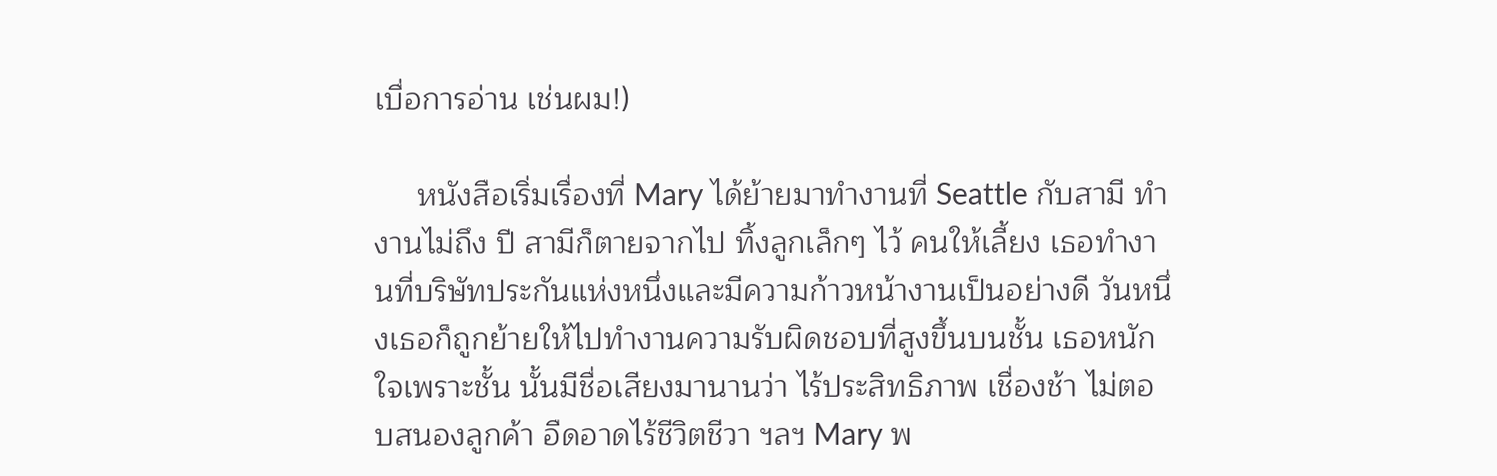เบื่อการอ่าน เช่นผม!)

     หนังสือเริ่มเรื่องที่ Mary ได้ย้ายมาทำงานที่ Seattle กับสามี ทำงานไม่ถึง ปี สามีก็ตายจากไป ทิ้งลูกเล็กๆ ไว้ คนให้เลี้ยง เธอทำงานที่บริษัทประกันแห่งหนึ่งและมีความก้าวหน้างานเป็นอย่างดี วันหนึ่งเธอก็ถูกย้ายให้ไปทำงานความรับผิดชอบที่สูงขึ้นบนชั้น เธอหนักใจเพราะชั้น นั้นมีชื่อเสียงมานานว่า ไร้ประสิทธิภาพ เชื่องช้า ไม่ตอบสนองลูกค้า อืดอาดไร้ชีวิตชีวา ฯลฯ Mary พ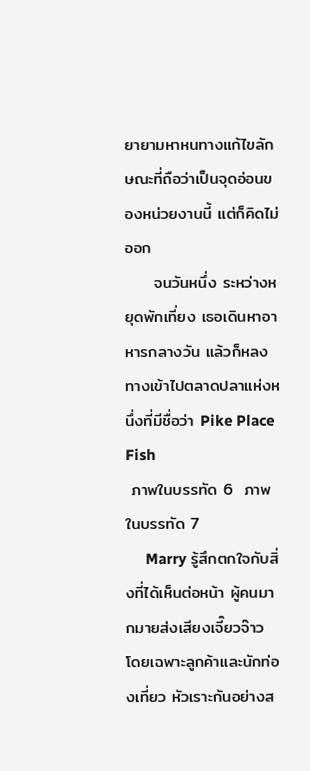ยายามหาหนทางแก้ไขลักษณะที่ถือว่าเป็นจุดอ่อนของหน่วยงานนี้ แต่ก็คิดไม่ออก
     จนวันหนึ่ง ระหว่างหยุดพักเที่ยง เธอเดินหาอาหารกลางวัน แล้วก็หลงทางเข้าไปตลาดปลาแห่งหนึ่งที่มีชื่อว่า Pike Place Fish
 ภาพในบรรทัด 6  ภาพในบรรทัด 7
     Marry รู้สึกตกใจกับสิ่งที่ได้เห็นต่อหน้า ผู้คนมากมายส่งเสียงเจี๊ยวจ๊าว โดยเฉพาะลูกค้าและนักท่องเที่ยว หัวเราะกันอย่างส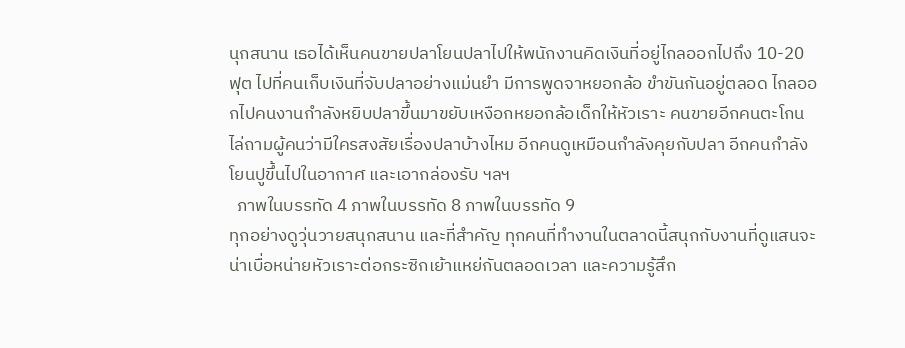นุกสนาน เธอได้เห็นคนขายปลาโยนปลาไปให้พนักงานคิดเงินที่อยู่ไกลออกไปถึง 10-20 ฟุต ไปที่คนเก็บเงินที่จับปลาอย่างแม่นยำ มีการพูดจาหยอกล้อ ขำขันกันอยู่ตลอด ไกลออกไปคนงานกำลังหยิบปลาขึ้นมาขยับเหงือกหยอกล้อเด็กให้หัวเราะ คนขายอีกคนตะโกนไล่ถามผู้คนว่ามีใครสงสัยเรื่องปลาบ้างไหม อีกคนดูเหมือนกำลังคุยกับปลา อีกคนกำลังโยนปูขึ้นไปในอากาศ และเอากล่องรับ ฯลฯ
  ภาพในบรรทัด 4 ภาพในบรรทัด 8 ภาพในบรรทัด 9
ทุกอย่างดูวุ่นวายสนุกสนาน และที่สำคัญ ทุกคนที่ทำงานในตลาดนี้สนุกกับงานที่ดูแสนจะน่าเบื่อหน่ายหัวเราะต่อกระซิกเย้าแหย่กันตลอดเวลา และความรู้สึก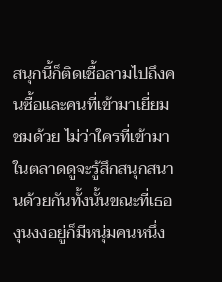สนุกนี้ก็ติดเชื้อลามไปถึงคนซื้อและคนที่เข้ามาเยี่ยมชมด้วย ไม่ว่าใครที่เข้ามาในตลาดดูจะรู้สึกสนุกสนานด้วยกันทั้งนั้นขณะที่เธองุนงงอยู่ก็มีหนุ่มคนหนึ่ง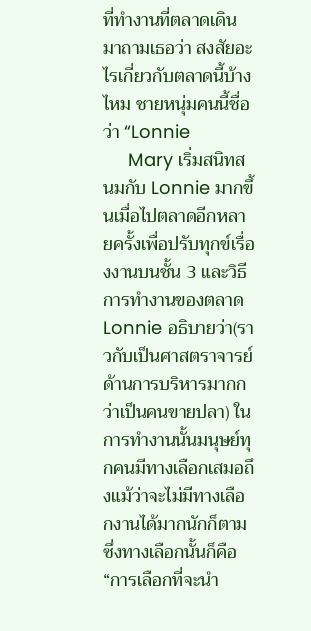ที่ทำงานที่ตลาดเดินมาถามเธอว่า สงสัยอะไรเกี่ยวกับตลาดนี้บ้างไหม ชายหนุ่มคนนี้ชื่อว่า “Lonnie
     Mary เริ่มสนิทสนมกับ Lonnie มากขึ้นเมื่อไปตลาดอีกหลายครั้งเพื่อปรับทุกข์เรื่องงานบนชั้น 3 และวิธีการทำงานของตลาด Lonnie อธิบายว่า(ราวกับเป็นศาสตราจารย์ด้านการบริหารมากกว่าเป็นคนขายปลา) ในการทำงานนั้นมนุษย์ทุกคนมีทางเลือกเสมอถึงแม้ว่าจะไม่มีทางเลือกงานได้มากนักก็ตาม ซึ่งทางเลือกนั้นก็คือ “การเลือกที่จะนำ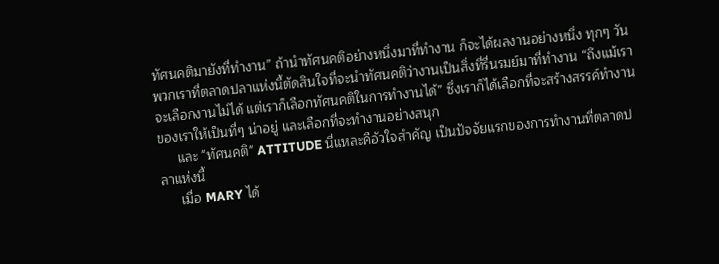ทัศนคติมายังที่ทำงาน” ถ้านำทัศนคติอย่างหนึ่งมาที่ทำงาน ก็จะได้ผลงานอย่างหนึ่ง ทุกๆ วันพวกเราที่ตลาดปลาแห่งนี้ตัดสินใจที่จะนำทัศนคติว่างานเป็นสิ่งที่รื่นรมย์มาที่ทำงาน “ถึงแม้เราจะเลือกงานไม่ได้ แต่เราก็เลือกทัศนคติในการทำงานได้” ซึ่งเราก็ได้เลือกที่จะสร้างสรรค์ทำงานของเราให้เป็นที่ๆ น่าอยู่ และเลือกที่จะทำงานอย่างสนุก
     และ "ทัศนคติ" ATTITUDE นี่แหละคือัวใจสำคัญ เป็นปัจจัยแรกของการทำงานที่ตลาดปลาแห่งนี้
     เมื่อ MARY ได้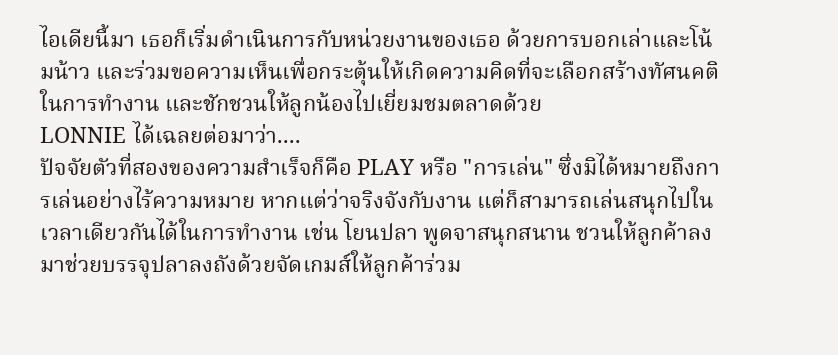ไอเดียนี้มา เธอก็เริ่มดำเนินการกับหน่วยงานของเธอ ด้วยการบอกเล่าและโน้มน้าว และร่วมขอความเห็นเพื่อกระตุ้นให้เกิดความคิดที่จะเลือกสร้างทัศนคติในการทำงาน และชักชวนให้ลูกน้องไปเยี่ยมชมตลาดด้วย
LONNIE ได้เฉลยต่อมาว่า....
ปัจจัยตัวที่สองของความสำเร็จก็คือ PLAY หรือ "การเล่น" ซึ่งมิได้หมายถึงการเล่นอย่างไร้ความหมาย หากแต่ว่าจริงจังกับงาน แต่ก็สามารถเล่นสนุกไปในเวลาเดียวกันได้ในการทำงาน เช่น โยนปลา พูดจาสนุกสนาน ชวนให้ลูกค้าลงมาช่วยบรรจุปลาลงถังด้วยจัดเกมส์ให้ลูกค้าร่วม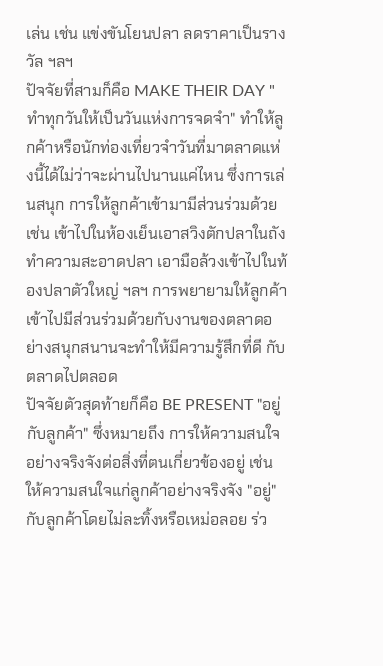เล่น เช่น แข่งขันโยนปลา ลดราคาเป็นรางวัล ฯลฯ
ปัจจัยที่สามก็คือ MAKE THEIR DAY "ทำทุกวันให้เป็นวันแห่งการจดจำ" ทำให้ลูกค้าหรือนักท่องเที่ยวจำวันที่มาตลาดแห่งนี้ได้ไม่ว่าจะผ่านไปนานแค่ไหน ซึ่งการเล่นสนุก การให้ลูกค้าเข้ามามีส่วนร่วมด้วย เช่น เข้าไปในห้องเย็นเอาสวิงตักปลาในถัง ทำความสะอาดปลา เอามือล้วงเข้าไปในท้องปลาตัวใหญ่ ฯลฯ การพยายามให้ลูกค้าเข้าไปมีส่วนร่วมด้วยกับงานของตลาดอย่างสนุกสนานจะทำให้มีความรู้สึกที่ดี กับตลาดไปตลอด
ปัจจัยตัวสุดท้ายก็คือ BE PRESENT "อยู่ กับลูกค้า" ซึ่งหมายถึง การให้ความสนใจอย่างจริงจังต่อสิ่งที่ตนเกี่ยวข้องอยู่ เช่น ให้ความสนใจแก่ลูกค้าอย่างจริงจัง "อยู่" กับลูกค้าโดยไม่ละทิ้งหรือเหม่อลอย ร่ว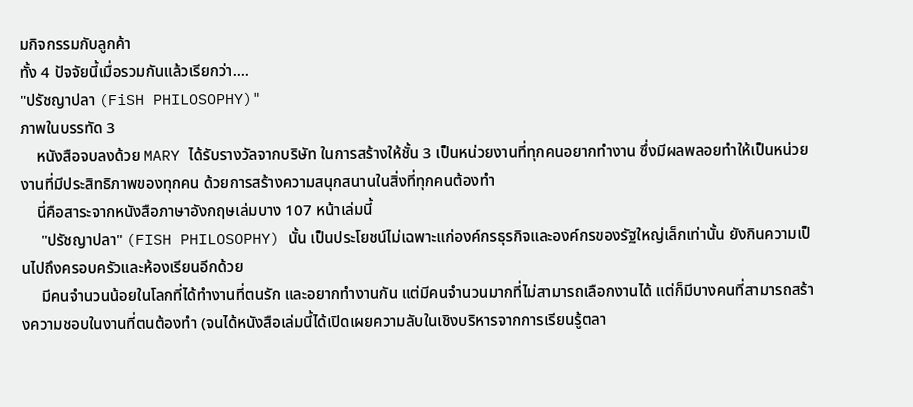มกิจกรรมกับลูกค้า
ทั้ง 4 ปัจจัยนี้เมื่อรวมกันแล้วเรียกว่า....
"ปรัชญาปลา (FiSH PHILOSOPHY)"
ภาพในบรรทัด 3
    หนังสือจบลงด้วย MARY ได้รับรางวัลจากบริษัท ในการสร้างให้ชั้น 3 เป็นหน่วยงานที่ทุกคนอยากทำงาน ซึ่งมีผลพลอยทำให้เป็นหน่วยงานที่มีประสิทธิภาพของทุกคน ด้วยการสร้างความสนุกสนานในสิ่งที่ทุกคนต้องทำ
    นี่คือสาระจากหนังสือภาษาอังกฤษเล่มบาง 107 หน้าเล่มนี้
     "ปรัชญาปลา" (FISH PHILOSOPHY) นั้น เป็นประโยชน์ไม่เฉพาะแก่องค์กรธุรกิจและองค์กรของรัฐใหญ่เล็กเท่านั้น ยังกินความเป็นไปถึงครอบครัวและห้องเรียนอีกด้วย
     มีคนจำนวนน้อยในโลกที่ได้ทำงานที่ตนรัก และอยากทำงานกัน แต่มีคนจำนวนมากที่ไม่สามารถเลือกงานได้ แต่ก็มีบางคนที่สามารถสร้างความชอบในงานที่ตนต้องทำ (จนได้หนังสือเล่มนี้ได้เปิดเผยความลับในเชิงบริหารจากการเรียนรู้ตลา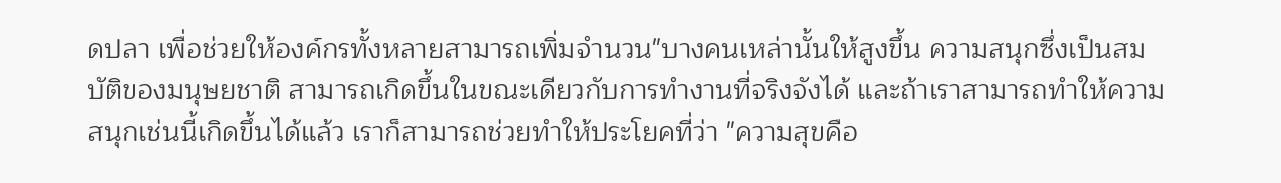ดปลา เพื่อช่วยให้องค์กรทั้งหลายสามารถเพิ่มจำนวน"บางคนเหล่านั้นให้สูงขึ้น ความสนุกซึ่งเป็นสมบัติของมนุษยชาติ สามารถเกิดขึ้นในขณะเดียวกับการทำงานที่จริงจังได้ และถ้าเราสามารถทำให้ความสนุกเช่นนี้เกิดขึ้นได้แล้ว เราก็สามารถช่วยทำให้ประโยคที่ว่า "ความสุขคือ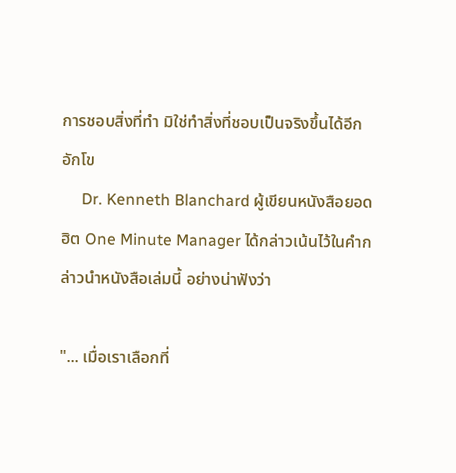การชอบสิ่งที่ทำ มิใช่ทำสิ่งที่ชอบเป็นจริงขึ้นได้อีกอักโข
     Dr. Kenneth Blanchard ผู้เขียนหนังสือยอดฮิต One Minute Manager ได้กล่าวเน้นไว้ในคำกล่าวนำหนังสือเล่มนี้ อย่างน่าฟังว่า

"... เมื่อเราเลือกที่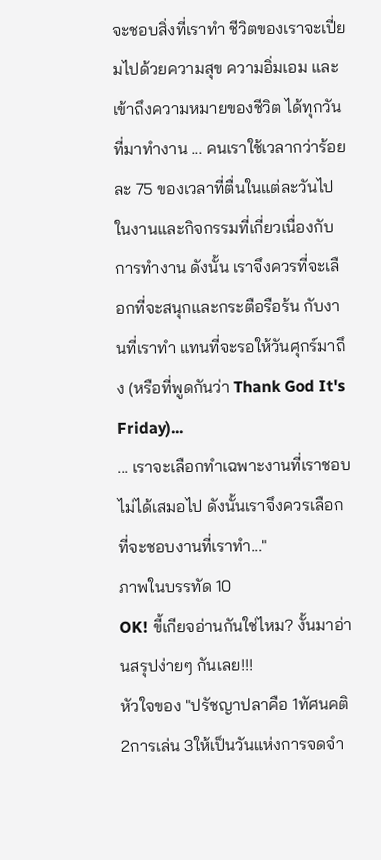จะชอบสิ่งที่เราทำ ชีวิตของเราจะเปี่ยมไปด้วยความสุข ความอิ่มเอม และเข้าถึงความหมายของชีวิต ได้ทุกวันที่มาทำงาน ... คนเราใช้เวลากว่าร้อยละ 75 ของเวลาที่ตื่นในแต่ละวันไปในงานและกิจกรรมที่เกี่ยวเนื่องกับการทำงาน ดังนั้น เราจึงควรที่จะเลือกที่จะสนุกและกระตือรือร้น กับงานที่เราทำ แทนที่จะรอให้วันศุกร์มาถึง (หรือที่พูดกันว่า Thank God It's Friday)...
... เราจะเลือกทำเฉพาะงานที่เราชอบไม่ได้เสมอไป ดังนั้นเราจึงควรเลือกที่จะชอบงานที่เราทำ..."
ภาพในบรรทัด 10
OK! ขี้เกียจอ่านกันใช่ไหม? งั้นมาอ่านสรุปง่ายๆ กันเลย!!!
หัวใจของ "ปรัชญาปลาคือ 1ทัศนคติ 2การเล่น 3ให้เป็นวันแห่งการจดจำ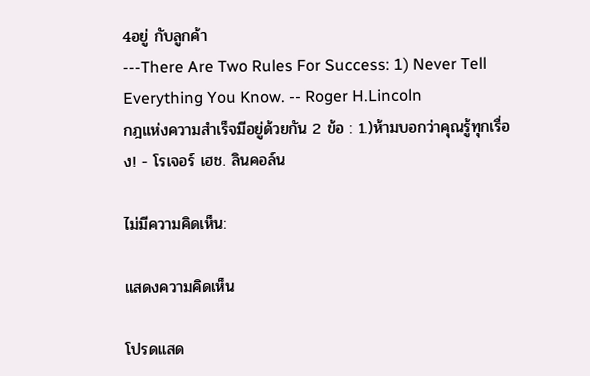4อยู่ กับลูกค้า
---There Are Two Rules For Success: 1) Never Tell Everything You Know. -- Roger H.Lincoln
กฎแห่งความสำเร็จมีอยู่ด้วยกัน 2 ข้อ : 1.)ห้ามบอกว่าคุณรู้ทุกเรื่อง! - โรเจอร์ เฮช. ลินคอล์น

ไม่มีความคิดเห็น:

แสดงความคิดเห็น

โปรดแสด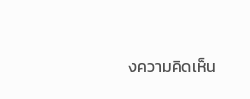งความคิดเห็น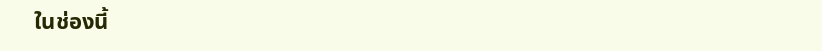ในช่องนี้